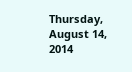Thursday, August 14, 2014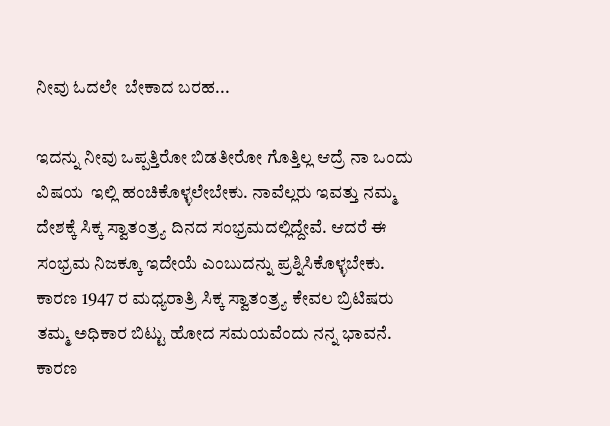ನೀವು ಓದಲೇ  ಬೇಕಾದ ಬರಹ...

ಇದನ್ನು ನೀವು ಒಪ್ಪತ್ತಿರೋ ಬಿಡತೀರೋ ಗೊತ್ತಿಲ್ಲ ಆದ್ರೆ ನಾ ಒಂದು ವಿಷಯ  ಇಲ್ಲಿ ಹಂಚಿಕೊಳ್ಳಲೇಬೇಕು. ನಾವೆಲ್ಲರು ಇವತ್ತು ನಮ್ಮ ದೇಶಕ್ಕೆ ಸಿಕ್ಕ ಸ್ವಾತಂತ್ರ್ಯ ದಿನದ ಸಂಭ್ರಮದಲ್ಲಿದ್ದೇವೆ. ಆದರೆ ಈ ಸಂಭ್ರಮ ನಿಜಕ್ಕೂ ಇದೇಯೆ ಎಂಬುದನ್ನು ಪ್ರಶ್ನಿಸಿಕೊಳ್ಳಬೇಕು. ಕಾರಣ 1947 ರ ಮಧ್ಯರಾತ್ರಿ ಸಿಕ್ಕ ಸ್ವಾತಂತ್ರ್ಯ ಕೇವಲ ಬ್ರಿಟಿಷರು ತಮ್ಮ ಅಧಿಕಾರ ಬಿಟ್ಟು ಹೋದ ಸಮಯವೆಂದು ನನ್ನ ಭಾವನೆ. ಕಾರಣ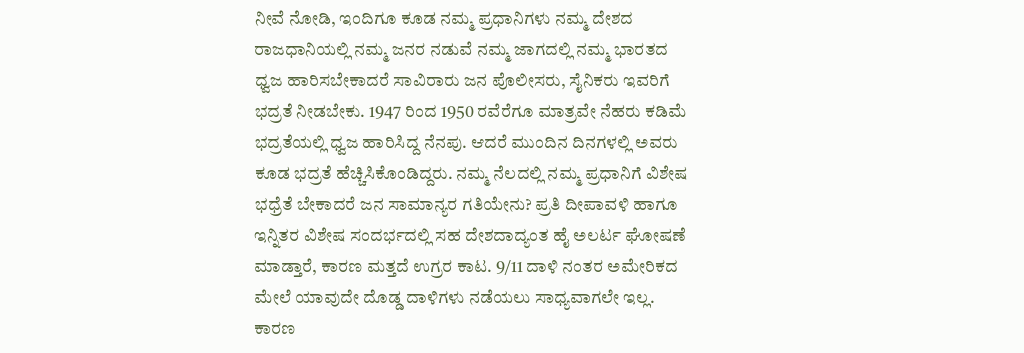ನೀವೆ ನೋಡಿ, ಇಂದಿಗೂ ಕೂಡ ನಮ್ಮ ಪ್ರಧಾನಿಗಳು ನಮ್ಮ ದೇಶದ ರಾಜಧಾನಿಯಲ್ಲಿ ನಮ್ಮ ಜನರ ನಡುವೆ ನಮ್ಮ ಜಾಗದಲ್ಲಿ ನಮ್ಮ ಭಾರತದ  ಧ್ವಜ ಹಾರಿಸಬೇಕಾದರೆ ಸಾವಿರಾರು ಜನ ಪೊಲೀಸರು, ಸೈನಿಕರು ಇವರಿಗೆ ಭದ್ರತೆ ನೀಡಬೇಕು. 1947 ರಿಂದ 1950 ರವೆರೆಗೂ ಮಾತ್ರವೇ ನೆಹರು ಕಡಿಮೆ ಭದ್ರತೆಯಲ್ಲಿ ಧ್ವಜ ಹಾರಿಸಿದ್ದ ನೆನಪು. ಆದರೆ ಮುಂದಿನ ದಿನಗಳಲ್ಲಿ ಅವರು ಕೂಡ ಭದ್ರತೆ ಹೆಚ್ಚಿಸಿಕೊಂಡಿದ್ದರು. ನಮ್ಮ ನೆಲದಲ್ಲಿ ನಮ್ಮ ಪ್ರಧಾನಿಗೆ ವಿಶೇಷ ಭಧ್ರೆತೆ ಬೇಕಾದರೆ ಜನ ಸಾಮಾನ್ಯರ ಗತಿಯೇನು? ಪ್ರತಿ ದೀಪಾವಳಿ ಹಾಗೂ ಇನ್ನಿತರ ವಿಶೇಷ ಸಂದರ್ಭದಲ್ಲಿ ಸಹ ದೇಶದಾದ್ಯಂತ ಹೈ ಅಲರ್ಟ ಘೋಷಣೆ ಮಾಡ್ತಾರೆ, ಕಾರಣ ಮತ್ತದೆ ಉಗ್ರರ ಕಾಟ. 9/11 ದಾಳಿ ನಂತರ ಅಮೇರಿಕದ ಮೇಲೆ ಯಾವುದೇ ದೊಡ್ಡ ದಾಳಿಗಳು ನಡೆಯಲು ಸಾಧ್ಯವಾಗಲೇ ಇಲ್ಲ. ಕಾರಣ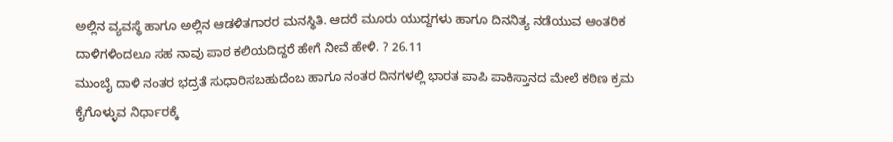ಅಲ್ಲಿನ ವ್ಯವಸ್ಥೆ ಹಾಗೂ ಅಲ್ಲಿನ ಆಡಳಿತಗಾರರ ಮನಸ್ಥಿತಿ. ಆದರೆ ಮೂರು ಯುದ್ದಗಳು ಹಾಗೂ ದಿನನಿತ್ಯ ನಡೆಯುವ ಆಂತರಿಕ ದಾಳಿಗಳಿಂದಲೂ ಸಹ ನಾವು ಪಾಠ ಕಲಿಯದಿದ್ದರೆ ಹೇಗೆ ನೀವೆ ಹೇಳಿ. ? 26.11
ಮುಂಬೈ ದಾಳಿ ನಂತರ ಭದ್ರತೆ ಸುಧಾರಿಸಬಹುದೆಂಬ ಹಾಗೂ ನಂತರ ದಿನಗಳಲ್ಲಿ ಭಾರತ ಪಾಪಿ ಪಾಕಿಸ್ತಾನದ ಮೇಲೆ ಕಠಿಣ ಕ್ರಮ ಕೈಗೊಳ್ಳುವ ನಿರ್ಧಾರಕ್ಕೆ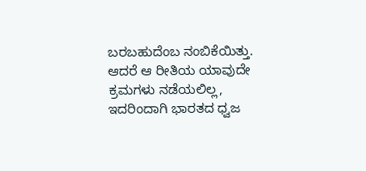ಬರಬಹುದೆಂಬ ನಂಬಿಕೆಯಿತ್ತು. ಆದರೆ ಆ ರೀತಿಯ ಯಾವುದೇ ಕ್ರಮಗಳು ನಡೆಯಲಿಲ್ಲ, ಇದರಿಂದಾಗಿ ಭಾರತದ ಧ್ವಜ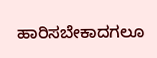ಹಾರಿಸಬೇಕಾದಗಲೂ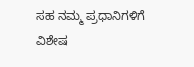ಸಹ ನಮ್ಮ ಪ್ರಧಾನಿಗಳಿಗೆ ವಿಶೇಷ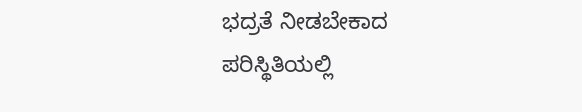ಭದ್ರತೆ ನೀಡಬೇಕಾದ ಪರಿಸ್ಥಿತಿಯಲ್ಲಿ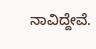ನಾವಿದ್ದೇವೆ.